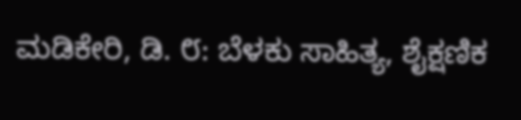ಮಡಿಕೇರಿ, ಡಿ. ೮: ಬೆಳಕು ಸಾಹಿತ್ಯ, ಶೈಕ್ಷಣಿಕ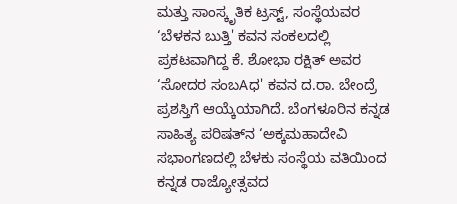ಮತ್ತು ಸಾಂಸ್ಕೃತಿಕ ಟ್ರಸ್ಟ್, ಸಂಸ್ಥೆಯವರ ‘ಬೆಳಕನ ಬುತ್ತಿ' ಕವನ ಸಂಕಲದಲ್ಲಿ ಪ್ರಕಟವಾಗಿದ್ದ ಕೆ. ಶೋಭಾ ರಕ್ಷಿತ್ ಅವರ ‘ಸೋದರ ಸಂಬAಧ' ಕವನ ದ.ರಾ. ಬೇಂದ್ರೆ ಪ್ರಶಸ್ತಿಗೆ ಆಯ್ಕೆಯಾಗಿದೆ. ಬೆಂಗಳೂರಿನ ಕನ್ನಡ ಸಾಹಿತ್ಯ ಪರಿಷತ್‌ನ ‘ಅಕ್ಕಮಹಾದೇವಿ ಸಭಾಂಗಣದಲ್ಲಿ ಬೆಳಕು ಸಂಸ್ಥೆಯ ವತಿಯಿಂದ ಕನ್ನಡ ರಾಜ್ಯೋತ್ಸವದ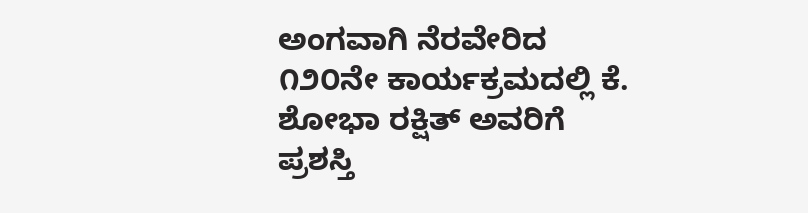ಅಂಗವಾಗಿ ನೆರವೇರಿದ ೧೨೦ನೇ ಕಾರ್ಯಕ್ರಮದಲ್ಲಿ ಕೆ. ಶೋಭಾ ರಕ್ಷಿತ್ ಅವರಿಗೆ ಪ್ರಶಸ್ತಿ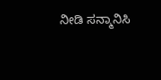ನೀಡಿ ಸನ್ಮಾನಿಸಿ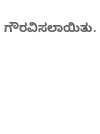ಗೌರವಿಸಲಾಯಿತು.